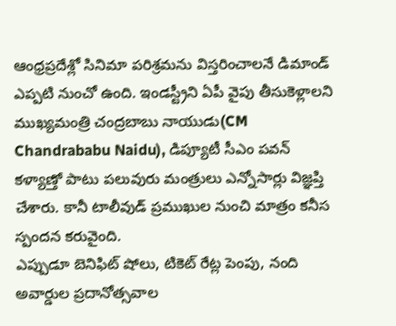ఆంధ్రప్రదేశ్లో సినిమా పరిశ్రమను విస్తరించాలనే డిమాండ్ ఎప్పటి నుంచో ఉంది. ఇండస్ట్రీని ఏపీ వైపు తీసుకెళ్లాలని ముఖ్యమంత్రి చంద్రబాబు నాయుడు(CM Chandrababu Naidu), డిప్యూటీ సీఎం పవన్ కళ్యాణ్తో పాటు పలువురు మంత్రులు ఎన్నోసార్లు విజ్ఞప్తి చేశారు. కానీ టాలీవుడ్ ప్రముఖుల నుంచి మాత్రం కనీస స్పందన కరువైంది.
ఎప్పుడూ బెనిఫిట్ షోలు, టికెట్ రేట్ల పెంపు, నంది అవార్డుల ప్రదానోత్సవాల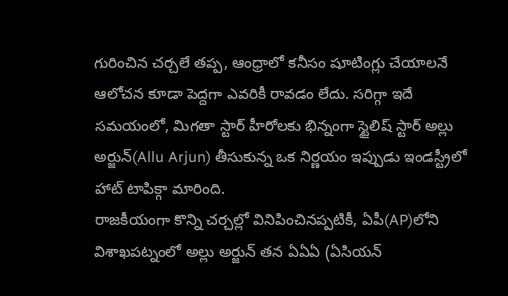గురించిన చర్చలే తప్ప, ఆంధ్రాలో కనీసం షూటింగ్లు చేయాలనే ఆలోచన కూడా పెద్దగా ఎవరికీ రావడం లేదు. సరిగ్గా ఇదే సమయంలో, మిగతా స్టార్ హీరోలకు భిన్నంగా స్టైలిష్ స్టార్ అల్లు అర్జున్(Allu Arjun) తీసుకున్న ఒక నిర్ణయం ఇప్పుడు ఇండస్ట్రీలో హాట్ టాపిక్గా మారింది.
రాజకీయంగా కొన్ని చర్చల్లో వినిపించినప్పటికీ, ఏపీ(AP)లోని విశాఖపట్నంలో అల్లు అర్జున్ తన ఏఏఏ (ఏసియన్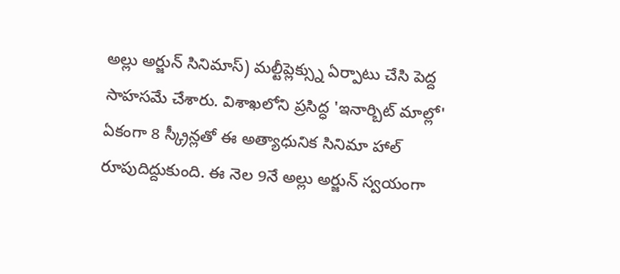అల్లు అర్జున్ సినిమాస్) మల్టీప్లెక్స్ను ఏర్పాటు చేసి పెద్ద సాహసమే చేశారు. విశాఖలోని ప్రసిద్ధ 'ఇనార్బిట్ మాల్లో' ఏకంగా 8 స్క్రీన్లతో ఈ అత్యాధునిక సినిమా హాల్ రూపుదిద్దుకుంది. ఈ నెల 9నే అల్లు అర్జున్ స్వయంగా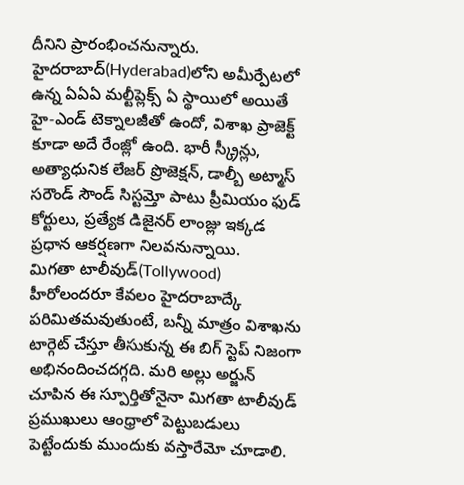దీనిని ప్రారంభించనున్నారు.
హైదరాబాద్(Hyderabad)లోని అమీర్పేటలో ఉన్న ఏఏఏ మల్టీప్లెక్స్ ఏ స్థాయిలో అయితే హై-ఎండ్ టెక్నాలజీతో ఉందో, విశాఖ ప్రాజెక్ట్ కూడా అదే రేంజ్లో ఉంది. భారీ స్క్రీన్లు, అత్యాధునిక లేజర్ ప్రొజెక్షన్, డాల్బీ అట్మాస్ సరౌండ్ సౌండ్ సిస్టమ్తో పాటు ప్రీమియం ఫుడ్ కోర్టులు, ప్రత్యేక డిజైనర్ లాంజ్లు ఇక్కడ ప్రధాన ఆకర్షణగా నిలవనున్నాయి.
మిగతా టాలీవుడ్(Tollywood) హీరోలందరూ కేవలం హైదరాబాద్కే పరిమితమవుతుంటే, బన్నీ మాత్రం విశాఖను టార్గెట్ చేస్తూ తీసుకున్న ఈ బిగ్ స్టెప్ నిజంగా అభినందించదగ్గది. మరి అల్లు అర్జున్ చూపిన ఈ స్పూర్తితోనైనా మిగతా టాలీవుడ్ ప్రముఖులు ఆంధ్రాలో పెట్టుబడులు పెట్టేందుకు ముందుకు వస్తారేమో చూడాలి.